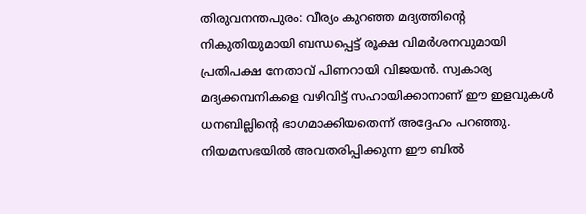തിരുവനന്തപുരം: വീര്യം കുറഞ്ഞ മദ്യത്തിന്റെ നികുതിയുമായി ബന്ധപ്പെട്ട് രൂക്ഷ വിമർശനവുമായി പ്രതിപക്ഷ നേതാവ് പിണറായി വിജയൻ. സ്വകാര്യ മദ്യക്കമ്പനികളെ വഴിവിട്ട് സഹായിക്കാനാണ് ഈ ഇളവുകൾ ധനബില്ലിന്റെ ഭാഗമാക്കിയതെന്ന് അദ്ദേഹം പറഞ്ഞു.
നിയമസഭയിൽ അവതരിപ്പിക്കുന്ന ഈ ബിൽ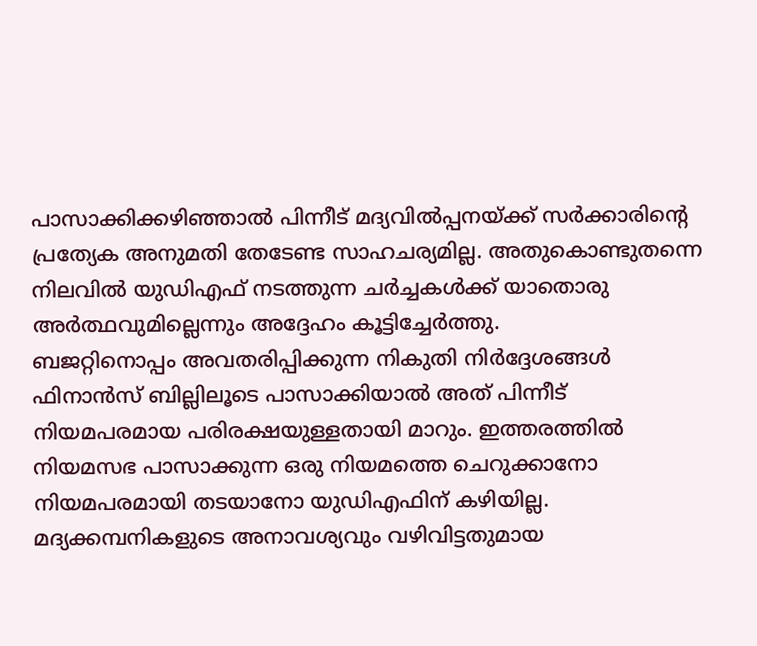പാസാക്കിക്കഴിഞ്ഞാൽ പിന്നീട് മദ്യവിൽപ്പനയ്ക്ക് സർക്കാരിന്റെ പ്രത്യേക അനുമതി തേടേണ്ട സാഹചര്യമില്ല. അതുകൊണ്ടുതന്നെ നിലവിൽ യുഡിഎഫ് നടത്തുന്ന ചർച്ചകൾക്ക് യാതൊരു അർത്ഥവുമില്ലെന്നും അദ്ദേഹം കൂട്ടിച്ചേർത്തു.
ബജറ്റിനൊപ്പം അവതരിപ്പിക്കുന്ന നികുതി നിർദ്ദേശങ്ങൾ ഫിനാൻസ് ബില്ലിലൂടെ പാസാക്കിയാൽ അത് പിന്നീട് നിയമപരമായ പരിരക്ഷയുള്ളതായി മാറും. ഇത്തരത്തിൽ നിയമസഭ പാസാക്കുന്ന ഒരു നിയമത്തെ ചെറുക്കാനോ നിയമപരമായി തടയാനോ യുഡിഎഫിന് കഴിയില്ല.
മദ്യക്കമ്പനികളുടെ അനാവശ്യവും വഴിവിട്ടതുമായ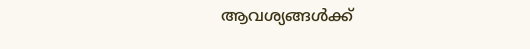ആവശ്യങ്ങൾക്ക്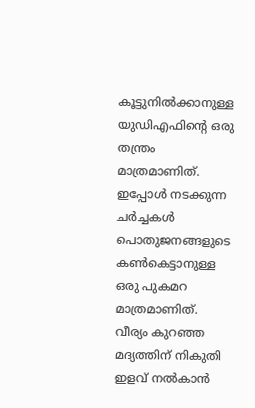കൂട്ടുനിൽക്കാനുള്ള യുഡിഎഫിന്റെ ഒരു തന്ത്രം മാത്രമാണിത്. ഇപ്പോൾ നടക്കുന്ന ചർച്ചകൾ പൊതുജനങ്ങളുടെ കൺകെട്ടാനുള്ള ഒരു പുകമറ മാത്രമാണിത്. വീര്യം കുറഞ്ഞ മദ്യത്തിന് നികുതി ഇളവ് നൽകാൻ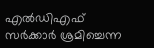എൽഡിഎഫ് സർക്കാർ ശ്രമിച്ചെന്ന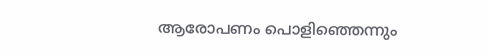ആരോപണം പൊളിഞ്ഞെന്നും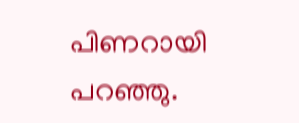പിണറായി പറഞ്ഞു.